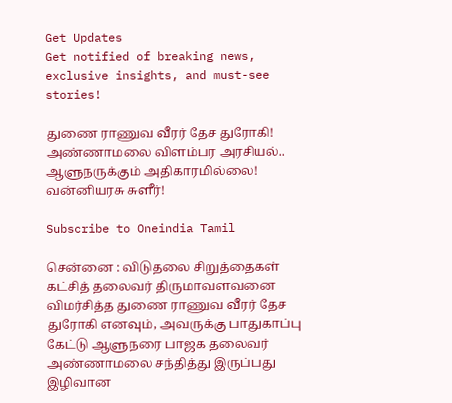Get Updates
Get notified of breaking news, exclusive insights, and must-see stories!

துணை ராணுவ வீரர் தேச துரோகி! அண்ணாமலை விளம்பர அரசியல்.. ஆளுநருக்கும் அதிகாரமில்லை! வன்னியரசு சுளீர்!

Subscribe to Oneindia Tamil

சென்னை : விடுதலை சிறுத்தைகள் கட்சித் தலைவர் திருமாவளவனை விமர்சித்த துணை ராணுவ வீரர் தேச துரோகி எனவும், அவருக்கு பாதுகாப்பு கேட்டு ஆளுநரை பாஜக தலைவர் அண்ணாமலை சந்தித்து இருப்பது இழிவான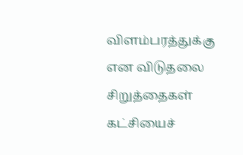விளம்பரத்துக்கு என விடுதலை சிறுத்தைகள் கட்சியைச்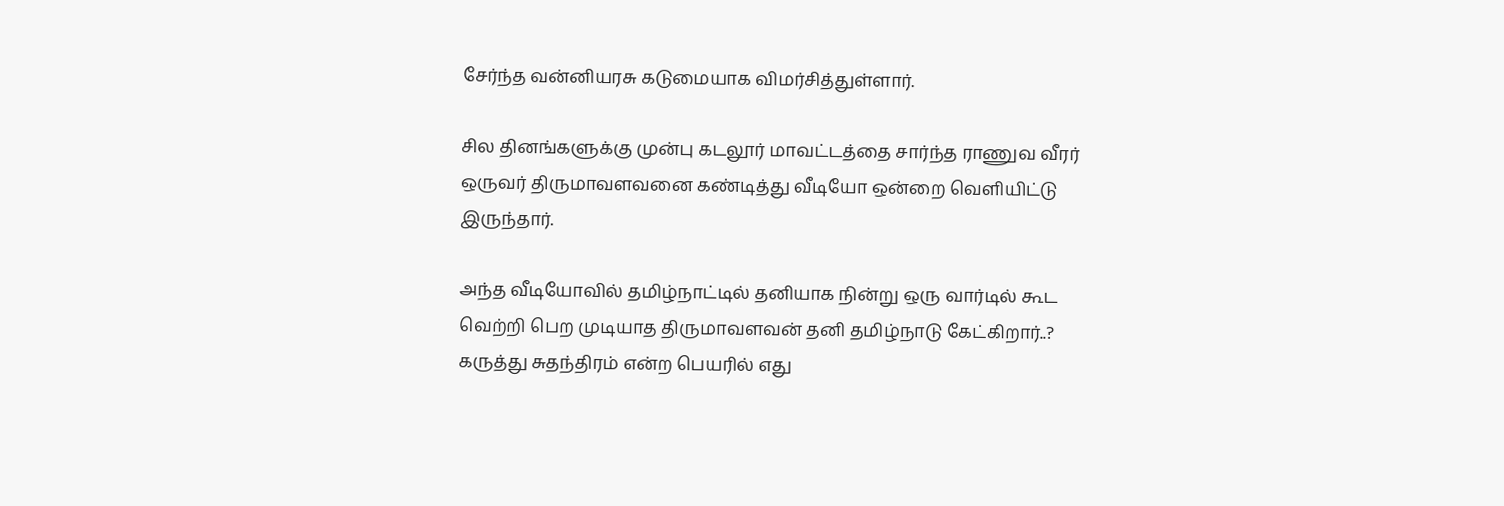சேர்ந்த வன்னியரசு கடுமையாக விமர்சித்துள்ளார்.

சில தினங்களுக்கு முன்பு கடலூர் மாவட்டத்தை சார்ந்த ராணுவ வீரர் ஒருவர் திருமாவளவனை கண்டித்து வீடியோ ஒன்றை வெளியிட்டு இருந்தார்.

அந்த வீடியோவில் தமிழ்நாட்டில் தனியாக நின்று ஒரு வார்டில் கூட வெற்றி பெற முடியாத திருமாவளவன் தனி தமிழ்நாடு கேட்கிறார்..? கருத்து சுதந்திரம் என்ற பெயரில் எது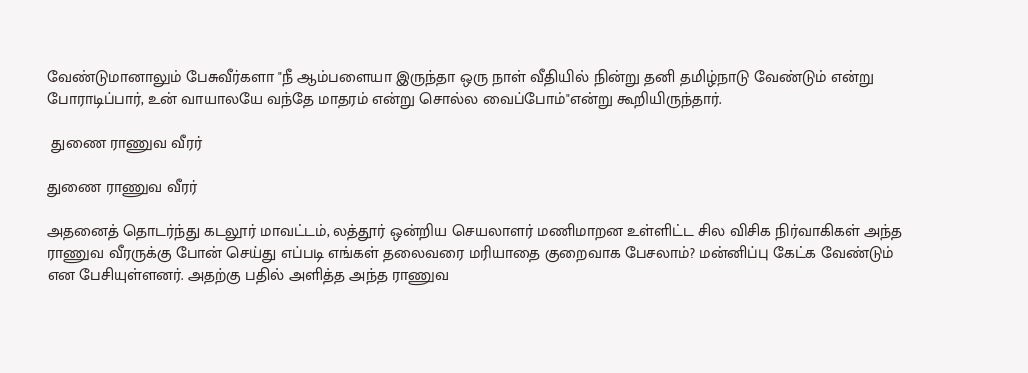வேண்டுமானாலும் பேசுவீர்களா "நீ ஆம்பளையா இருந்தா ஒரு நாள் வீதியில் நின்று தனி தமிழ்நாடு வேண்டும் என்று போராடிப்பார், உன் வாயாலயே வந்தே மாதரம் என்று சொல்ல வைப்போம்"என்று கூறியிருந்தார்.

 துணை ராணுவ வீரர்

துணை ராணுவ வீரர்

அதனைத் தொடர்ந்து கடலூர் மாவட்டம், லத்தூர் ஒன்றிய செயலாளர் மணிமாறன உள்ளிட்ட சில விசிக நிர்வாகிகள் அந்த ராணுவ வீரருக்கு போன் செய்து எப்படி எங்கள் தலைவரை மரியாதை குறைவாக பேசலாம்? மன்னிப்பு கேட்க வேண்டும் என பேசியுள்ளனர். அதற்கு பதில் அளித்த அந்த ராணுவ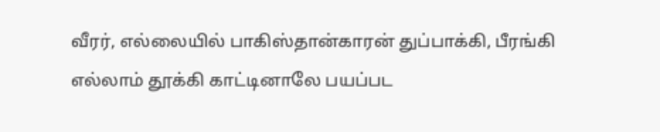வீரர், எல்லையில் பாகிஸ்தான்காரன் துப்பாக்கி, பீரங்கி எல்லாம் தூக்கி காட்டினாலே பயப்பட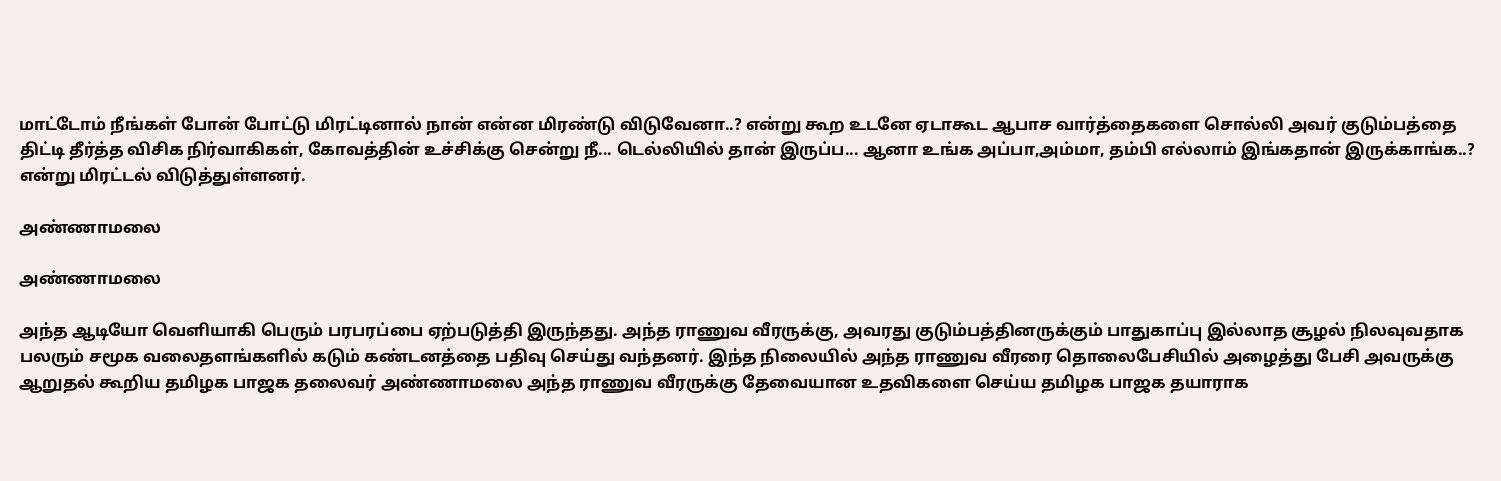மாட்டோம் நீங்கள் போன் போட்டு மிரட்டினால் நான் என்ன மிரண்டு விடுவேனா..? என்று கூற உடனே ஏடாகூட ஆபாச வார்த்தைகளை சொல்லி அவர் குடும்பத்தை திட்டி தீர்த்த விசிக நிர்வாகிகள், கோவத்தின் உச்சிக்கு சென்று நீ... டெல்லியில் தான் இருப்ப... ஆனா உங்க அப்பா,அம்மா, தம்பி எல்லாம் இங்கதான் இருக்காங்க..? என்று மிரட்டல் விடுத்துள்ளனர்.

அண்ணாமலை

அண்ணாமலை

அந்த ஆடியோ வெளியாகி பெரும் பரபரப்பை ஏற்படுத்தி இருந்தது. அந்த ராணுவ வீரருக்கு, அவரது குடும்பத்தினருக்கும் பாதுகாப்பு இல்லாத சூழல் நிலவுவதாக பலரும் சமூக வலைதளங்களில் கடும் கண்டனத்தை பதிவு செய்து வந்தனர். இந்த நிலையில் அந்த ராணுவ வீரரை தொலைபேசியில் அழைத்து பேசி அவருக்கு ஆறுதல் கூறிய தமிழக பாஜக தலைவர் அண்ணாமலை அந்த ராணுவ வீரருக்கு தேவையான உதவிகளை செய்ய தமிழக பாஜக தயாராக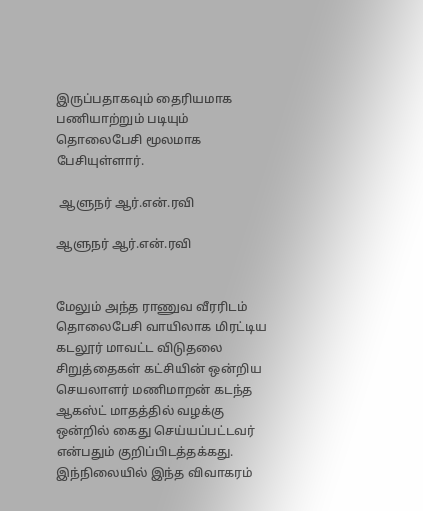இருப்பதாகவும் தைரியமாக பணியாற்றும் படியும் தொலைபேசி மூலமாக பேசியுள்ளார்.

 ஆளுநர் ஆர்.என்.ரவி

ஆளுநர் ஆர்.என்.ரவி


மேலும் அந்த ராணுவ வீரரிடம் தொலைபேசி வாயிலாக மிரட்டிய கடலூர் மாவட்ட விடுதலை சிறுத்தைகள் கட்சியின் ஒன்றிய செயலாளர் மணிமாறன் கடந்த ஆகஸ்ட் மாதத்தில் வழக்கு ஒன்றில் கைது செய்யப்பட்டவர் என்பதும் குறிப்பிடத்தக்கது. இந்நிலையில் இந்த விவாகரம்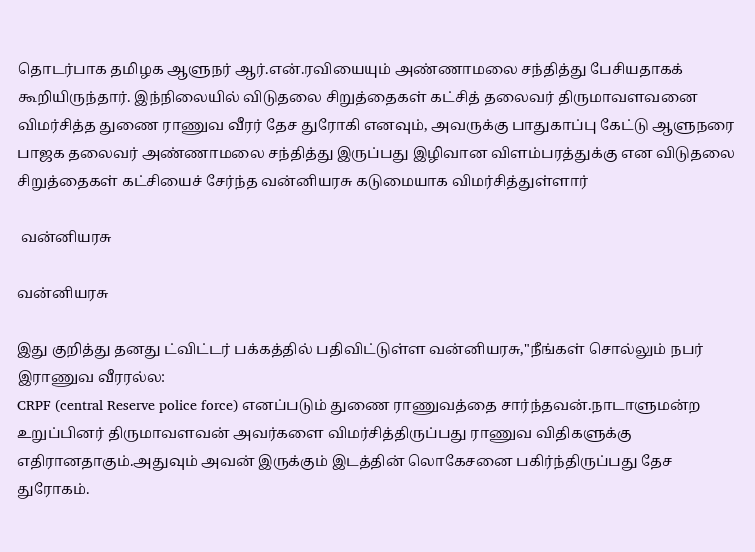தொடர்பாக தமிழக ஆளுநர் ஆர்.என்.ரவியையும் அண்ணாமலை சந்தித்து பேசியதாகக் கூறியிருந்தார். இந்நிலையில் விடுதலை சிறுத்தைகள் கட்சித் தலைவர் திருமாவளவனை விமர்சித்த துணை ராணுவ வீரர் தேச துரோகி எனவும், அவருக்கு பாதுகாப்பு கேட்டு ஆளுநரை பாஜக தலைவர் அண்ணாமலை சந்தித்து இருப்பது இழிவான விளம்பரத்துக்கு என விடுதலை சிறுத்தைகள் கட்சியைச் சேர்ந்த வன்னியரசு கடுமையாக விமர்சித்துள்ளார்

 வன்னியரசு

வன்னியரசு

இது குறித்து தனது ட்விட்டர் பக்கத்தில் பதிவிட்டுள்ள வன்னியரசு,"நீங்கள் சொல்லும் நபர் இராணுவ வீரரல்ல:
CRPF (central Reserve police force) எனப்படும் துணை ராணுவத்தை சார்ந்தவன்.நாடாளுமன்ற உறுப்பினர் திருமாவளவன் அவர்களை விமர்சித்திருப்பது ராணுவ விதிகளுக்கு எதிரானதாகும்.அதுவும் அவன் இருக்கும் இடத்தின் லொகேசனை பகிர்ந்திருப்பது தேச துரோகம்.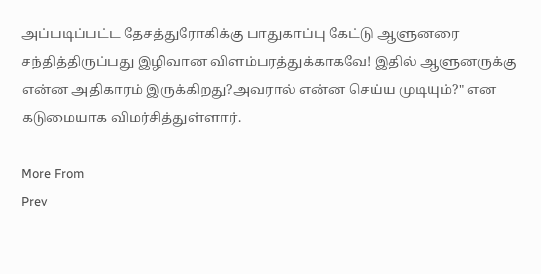அப்படிப்பட்ட தேசத்துரோகிக்கு பாதுகாப்பு கேட்டு ஆளுனரை சந்தித்திருப்பது இழிவான விளம்பரத்துக்காகவே! இதில் ஆளுனருக்கு என்ன அதிகாரம் இருக்கிறது?அவரால் என்ன செய்ய முடியும்?" என கடுமையாக விமர்சித்துள்ளார்.

More From
Prev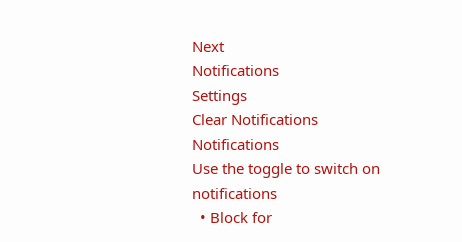Next
Notifications
Settings
Clear Notifications
Notifications
Use the toggle to switch on notifications
  • Block for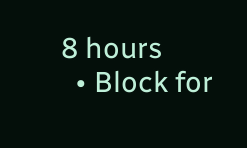8 hours
  • Block for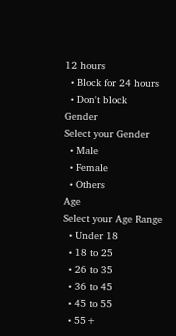12 hours
  • Block for 24 hours
  • Don't block
Gender
Select your Gender
  • Male
  • Female
  • Others
Age
Select your Age Range
  • Under 18
  • 18 to 25
  • 26 to 35
  • 36 to 45
  • 45 to 55
  • 55+